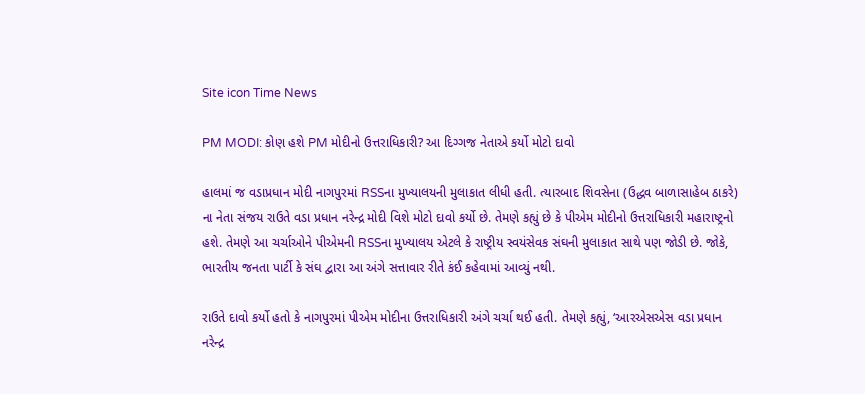Site icon Time News

PM MODI: કોણ હશે PM મોદીનો ઉત્તરાધિકારી? આ દિગ્ગજ નેતાએ કર્યો મોટો દાવો

હાલમાં જ વડાપ્રધાન મોદી નાગપુરમાં RSSના મુખ્યાલયની મુલાકાત લીધી હતી. ત્યારબાદ શિવસેના (ઉદ્ધવ બાળાસાહેબ ઠાકરે) ના નેતા સંજય રાઉતે વડા પ્રધાન નરેન્દ્ર મોદી વિશે મોટો દાવો કર્યો છે. તેમણે કહ્યું છે કે પીએમ મોદીનો ઉત્તરાધિકારી મહારાષ્ટ્રનો હશે. તેમણે આ ચર્ચાઓને પીએમની RSSના મુખ્યાલય એટલે કે રાષ્ટ્રીય સ્વયંસેવક સંઘની મુલાકાત સાથે પણ જોડી છે. જોકે, ભારતીય જનતા પાર્ટી કે સંઘ દ્વારા આ અંગે સત્તાવાર રીતે કંઈ કહેવામાં આવ્યું નથી.

રાઉતે દાવો કર્યો હતો કે નાગપુરમાં પીએમ મોદીના ઉત્તરાધિકારી અંગે ચર્ચા થઈ હતી. તેમણે કહ્યું, ‘આરએસએસ વડા પ્રધાન નરેન્દ્ર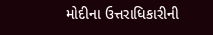મોદીના ઉત્તરાધિકારીની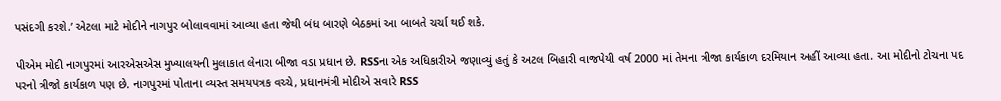પસંદગી કરશે.’ એટલા માટે મોદીને નાગપુર બોલાવવામાં આવ્યા હતા જેથી બંધ બારણે બેઠકમાં આ બાબતે ચર્ચા થઈ શકે.

પીએમ મોદી નાગપુરમાં આરએસએસ મુખ્યાલયની મુલાકાત લેનારા બીજા વડા પ્રધાન છે. RSSના એક અધિકારીએ જણાવ્યું હતું કે અટલ બિહારી વાજપેયી વર્ષ 2000 માં તેમના ત્રીજા કાર્યકાળ દરમિયાન અહીં આવ્યા હતા. આ મોદીનો ટોચના પદ પરનો ત્રીજો કાર્યકાળ પણ છે. નાગપુરમાં પોતાના વ્યસ્ત સમયપત્રક વચ્ચે, પ્રધાનમંત્રી મોદીએ સવારે RSS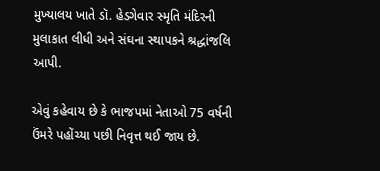મુખ્યાલય ખાતે ડૉ. હેડગેવાર સ્મૃતિ મંદિરની મુલાકાત લીધી અને સંઘના સ્થાપકને શ્રદ્ધાંજલિ આપી.

એવું કહેવાય છે કે ભાજપમાં નેતાઓ 75 વર્ષની ઉંમરે પહોંચ્યા પછી નિવૃત્ત થઈ જાય છે.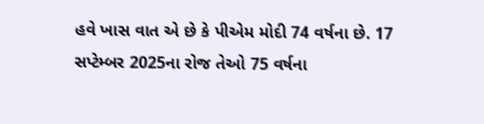હવે ખાસ વાત એ છે કે પીએમ મોદી 74 વર્ષના છે. 17 સપ્ટેમ્બર 2025ના રોજ તેઓ 75 વર્ષના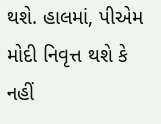થશે. હાલમાં, પીએમ મોદી નિવૃત્ત થશે કે નહીં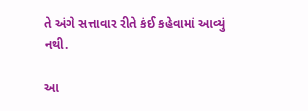તે અંગે સત્તાવાર રીતે કંઈ કહેવામાં આવ્યું નથી.

આ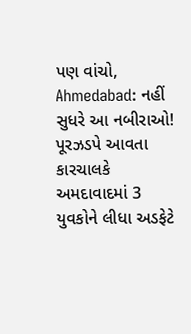પણ વાંચો, Ahmedabad: નહીં સુધરે આ નબીરાઓ! પૂરઝડપે આવતા કારચાલકે અમદાવાદમાં 3 યુવકોને લીધા અડફેટે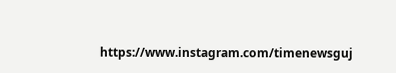https://www.instagram.com/timenewsguj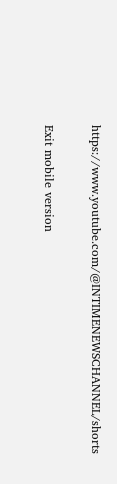https://www.youtube.com/@INTIMENEWSCHANNEL/shorts

Exit mobile version